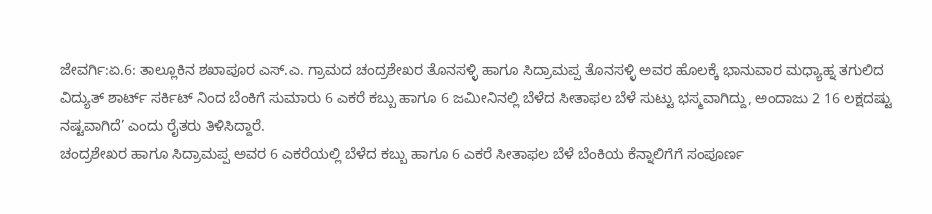ಜೇವರ್ಗಿ:ಏ.6: ತಾಲ್ಲೂಕಿನ ಶಖಾಪೂರ ಎಸ್.ಎ. ಗ್ರಾಮದ ಚಂದ್ರಶೇಖರ ತೊನಸಳ್ಳಿ ಹಾಗೂ ಸಿದ್ರಾಮಪ್ಪ ತೊನಸಳ್ಳಿ ಅವರ ಹೊಲಕ್ಕೆ ಭಾನುವಾರ ಮಧ್ಯಾಹ್ನ ತಗುಲಿದ ವಿದ್ಯುತ್ ಶಾರ್ಟ್ ಸರ್ಕಿಟ್ ನಿಂದ ಬೆಂಕಿಗೆ ಸುಮಾರು 6 ಎಕರೆ ಕಬ್ಬು ಹಾಗೂ 6 ಜಮೀನಿನಲ್ಲಿ ಬೆಳೆದ ಸೀತಾಫಲ ಬೆಳೆ ಸುಟ್ಟು ಭಸ್ಮವಾಗಿದ್ದು, ಅಂದಾಜು 2 16 ಲಕ್ಷದಷ್ಟು ನಷ್ಟವಾಗಿದೆ’ ಎಂದು ರೈತರು ತಿಳಿಸಿದ್ದಾರೆ.
ಚಂದ್ರಶೇಖರ ಹಾಗೂ ಸಿದ್ರಾಮಪ್ಪ ಅವರ 6 ಎಕರೆಯಲ್ಲಿ ಬೆಳೆದ ಕಬ್ಬು ಹಾಗೂ 6 ಎಕರೆ ಸೀತಾಫಲ ಬೆಳೆ ಬೆಂಕಿಯ ಕೆನ್ನಾಲಿಗೆಗೆ ಸಂಪೂರ್ಣ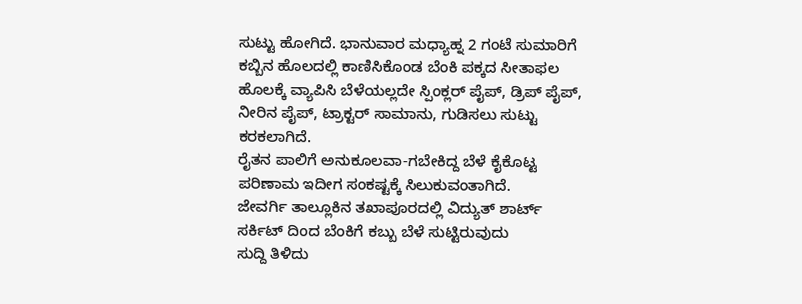ಸುಟ್ಟು ಹೋಗಿದೆ. ಭಾನುವಾರ ಮಧ್ಯಾಹ್ನ 2 ಗಂಟೆ ಸುಮಾರಿಗೆ ಕಬ್ಬಿನ ಹೊಲದಲ್ಲಿ ಕಾಣಿಸಿಕೊಂಡ ಬೆಂಕಿ ಪಕ್ಕದ ಸೀತಾಫಲ ಹೊಲಕ್ಕೆ ವ್ಯಾಪಿಸಿ ಬೆಳೆಯಲ್ಲದೇ ಸ್ಪಿಂಕ್ಲರ್ ಪೈಪ್, ಡ್ರಿಪ್ ಪೈಪ್, ನೀರಿನ ಪೈಪ್, ಟ್ರಾಕ್ಟರ್ ಸಾಮಾನು, ಗುಡಿಸಲು ಸುಟ್ಟು ಕರಕಲಾಗಿದೆ.
ರೈತನ ಪಾಲಿಗೆ ಅನುಕೂಲವಾ-ಗಬೇಕಿದ್ದ ಬೆಳೆ ಕೈಕೊಟ್ಟ ಪರಿಣಾಮ ಇದೀಗ ಸಂಕಷ್ಟಕ್ಕೆ ಸಿಲುಕುವಂತಾಗಿದೆ.
ಜೇವರ್ಗಿ ತಾಲ್ಲೂಕಿನ ತಖಾಪೂರದಲ್ಲಿ ವಿದ್ಯುತ್ ಶಾರ್ಟ್ ಸರ್ಕಿಟ್ ದಿಂದ ಬೆಂಕಿಗೆ ಕಬ್ಬು ಬೆಳೆ ಸುಟ್ಟಿರುವುದು
ಸುದ್ದಿ ತಿಳಿದು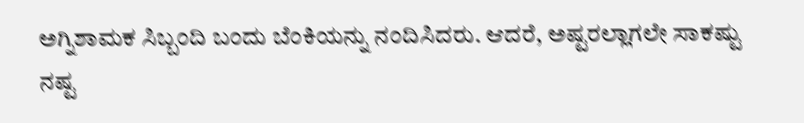ಅಗ್ನಿಶಾಮಕ ಸಿಬ್ಬಂದಿ ಬಂದು ಬೆಂಕಿಯನ್ನು ನಂದಿಸಿದರು. ಆದರೆ, ಅಷ್ಟರಲ್ಲಾಗಲೇ ಸಾಕಷ್ಟು
ನಷ್ಟ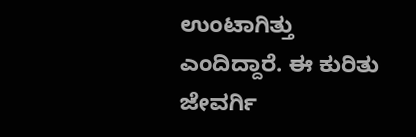ಉಂಟಾಗಿತ್ತು ಎಂದಿದ್ದಾರೆ. ಈ ಕುರಿತು ಜೇವರ್ಗಿ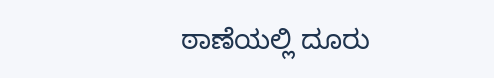ಠಾಣೆಯಲ್ಲಿ ದೂರು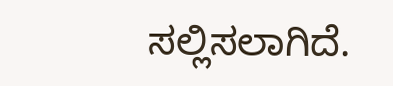ಸಲ್ಲಿಸಲಾಗಿದೆ.